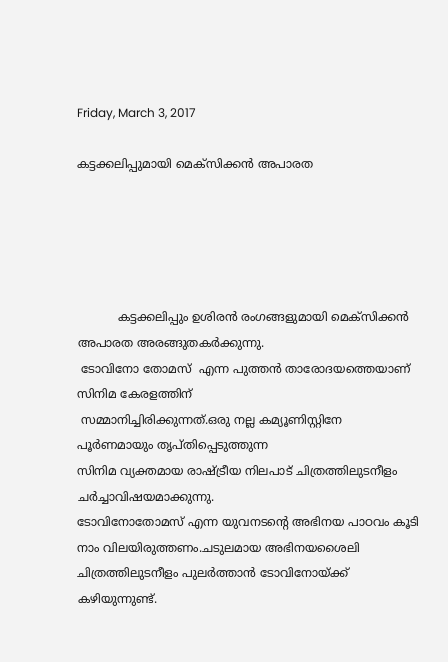Friday, March 3, 2017

കട്ടക്കലിപ്പുമായി മെക്സിക്കൻ അപാരത





           കട്ടക്കലിപ്പും ഉശിരൻ രംഗങ്ങളുമായി മെക്സിക്കൻ അപാരത അരങ്ങുതകർക്കുന്നു.
 ടോവിനോ തോമസ്  എന്ന പുത്തൻ താരോദയത്തെയാണ് സിനിമ കേരളത്തിന്
 സമ്മാനിച്ചിരിക്കുന്നത്.ഒരു നല്ല കമ്യൂണിസ്റ്റിനേ പൂർണമായും തൃപ്തിപ്പെടുത്തുന്ന
സിനിമ വ്യക്തമായ രാഷ്ട്രീയ നിലപാട് ചിത്രത്തിലുടനീളം ചർച്ചാവിഷയമാക്കുന്നു.
ടോവിനോതോമസ് എന്ന യുവനടൻ്റെ അഭിനയ പാഠവം കൂടി നാം വിലയിരുത്തണം.ചടുലമായ അഭിനയശൈലി  ചിത്രത്തിലുടനീളം പുലർത്താൻ ടോവിനോയ്ക്ക് കഴിയുന്നുണ്ട്.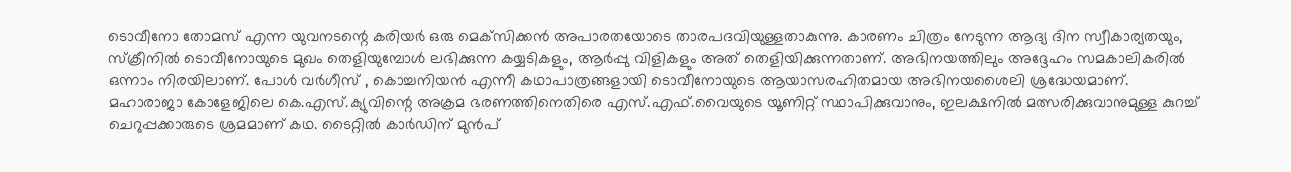ടൊവീനോ തോമസ് എന്ന യുവനടന്റെ കരിയര്‍ ഒരു മെക്‌സിക്കന്‍ അപാരതയോടെ താരപദവിയുള്ളതാകുന്നു. കാരണം ചിത്രം നേടുന്ന ആദ്യ ദിന സ്വീകാര്യതയും, സ്‌ക്രീനില്‍ ടൊവീനോയുടെ മുഖം തെളിയുമ്പോള്‍ ലഭിക്കുന്ന കയ്യടികളും, ആര്‍പ്പു വിളികളും അത് തെളിയിക്കുന്നതാണ്. അഭിനയത്തിലും അദ്ദേഹം സമകാലികരില്‍ ഒന്നാം നിരയിലാണ്. പോള്‍ വര്‍ഗീസ് , കൊച്ചനിയന്‍ എന്നീ കഥാപാത്രങ്ങളായി ടൊവീനോയുടെ ആയാസരഹിതമായ അഭിനയശൈലി ശ്രദ്ധേയമാണ്.    മഹാരാജാ കോളേജിലെ കെ.എസ്.ക്യുവിന്റെ അക്രമ ഭരണത്തിനെതിരെ എസ്.എഫ്.വൈയുടെ യൂണിറ്റ് സ്ഥാപിക്കുവാനും, ഇലക്ഷനില്‍ മത്സരിക്കുവാനുമുള്ള കുറച്ച് ചെറുപ്പക്കാരുടെ ശ്രമമാണ് കഥ. ടൈറ്റില്‍ കാര്‍ഡിന് മുന്‍പ്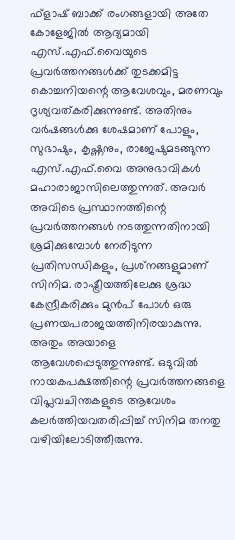ഫ്‌ളാഷ് ബാക്ക് രംഗങ്ങളായി അതേ കോളേജില്‍ ആദ്യമായി എസ്.എഫ്.വൈയുടെ പ്രവര്‍ത്തനങ്ങള്‍ക്ക് തുടക്കമിട്ട കൊച്ചനിയന്റെ ആവേശവും, മരണവും ദൃശ്യവത്കരിക്കുന്നുണ്ട്. അതിനും വര്‍ഷങ്ങള്‍ക്കു ശേഷമാണ് പോളും, സുഭാഷും, കൃഷ്ണനും, രാജേഷുമടങ്ങുന്ന എസ്.എഫ്.വൈ അനുഭാവികള്‍ മഹാരാജാസിലെത്തുന്നത്. അവര്‍ അവിടെ പ്രസ്ഥാനത്തിന്റെ പ്രവര്‍ത്തനങ്ങള്‍ നടത്തുന്നതിനായി ശ്രമിക്കുമ്പോള്‍ നേരിടുന്ന പ്രതിസന്ധികളും, പ്രശ്‌നങ്ങളുമാണ് സിനിമ. രാഷ്ട്രീയത്തിലേക്കു ശ്രദ്ധ കേന്ദ്രീകരിക്കും മുന്‍പ് പോള്‍ ഒരു പ്രണയപരാജയത്തിനിരയാകുന്നു. അതും അയാളെ ആവേശപ്പെടുത്തുന്നുണ്ട്. ഒടുവില്‍ നായകപക്ഷത്തിന്റെ പ്രവര്‍ത്തനങ്ങളെ വിപ്ലവചിന്തകളുടെ ആവേശം കലര്‍ത്തിയവതരിപ്പിച്ച് സിനിമ തനതു വഴിയിലോടിത്തീരുന്നു.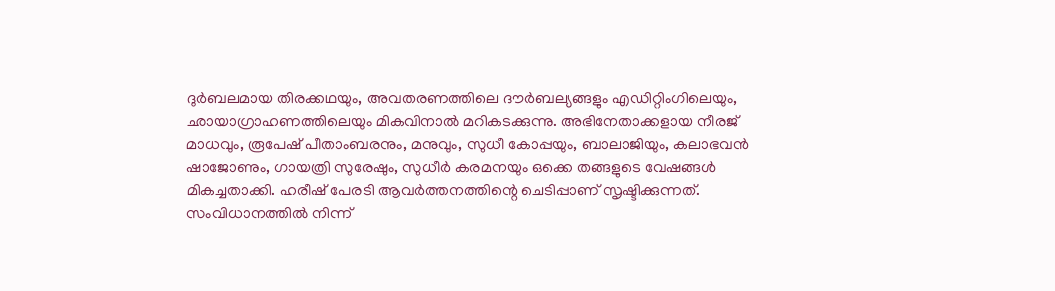ദുര്‍ബലമായ തിരക്കഥയും, അവതരണത്തിലെ ദൗര്‍ബല്യങ്ങളും എഡിറ്റിംഗിലെയും, ഛായാഗ്രാഹണത്തിലെയും മികവിനാല്‍ മറികടക്കുന്നു. അഭിനേതാക്കളായ നീരജ് മാധവും, രൂപേഷ് പീതാംബരനും, മനുവും, സുധീ കോപ്പയും, ബാലാജിയും, കലാഭവന്‍ ഷാജോണും, ഗായത്രി സുരേഷും, സുധീര്‍ കരമനയും ഒക്കെ തങ്ങളുടെ വേഷങ്ങള്‍ മികച്ചതാക്കി. ഹരീഷ് പേരടി ആവര്‍ത്തനത്തിന്റെ ചെടിപ്പാണ് സൃഷ്ടിക്കുന്നത്. സംവിധാനത്തില്‍ നിന്ന്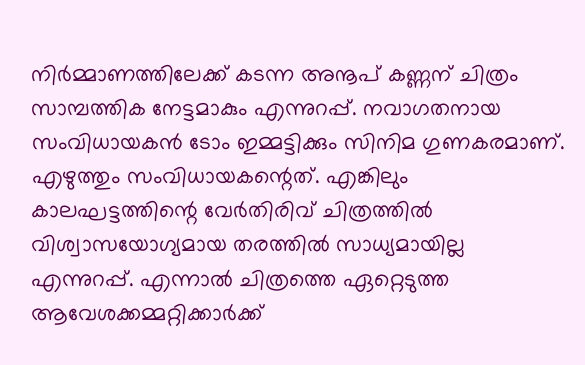നിര്‍മ്മാണത്തിലേക്ക് കടന്ന അനൂപ് കണ്ണന് ചിത്രം സാമ്പത്തിക നേട്ടമാകും എന്നുറപ്പ്. നവാഗതനായ സംവിധായകന്‍ ടോം ഇമ്മട്ടിക്കും സിനിമ ഗുണകരമാണ്. എഴുത്തും സംവിധായകന്റെത്. എങ്കിലും കാലഘട്ടത്തിന്റെ വേര്‍തിരിവ് ചിത്രത്തില്‍ വിശ്വാസയോഗ്യമായ തരത്തില്‍ സാധ്യമായില്ല എന്നുറപ്പ്. എന്നാല്‍ ചിത്രത്തെ ഏറ്റെടുത്ത ആവേശക്കമ്മറ്റിക്കാര്‍ക്ക്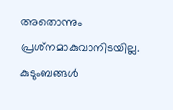അതൊന്നും പ്രശ്‌നമാകുവാനിടയില്ല. കുടുംബങ്ങള്‍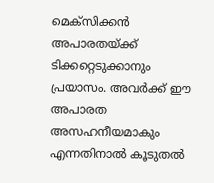മെക്‌സിക്കന്‍ അപാരതയ്ക്ക് ടിക്കറ്റെടുക്കാനും പ്രയാസം. അവര്‍ക്ക് ഈ അപാരത അസഹനീയമാകും എന്നതിനാല്‍ കൂടുതല്‍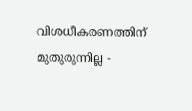വിശധീകരണത്തിന് മുതുരുന്നില്ല -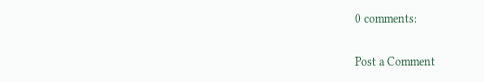0 comments:

Post a Comment